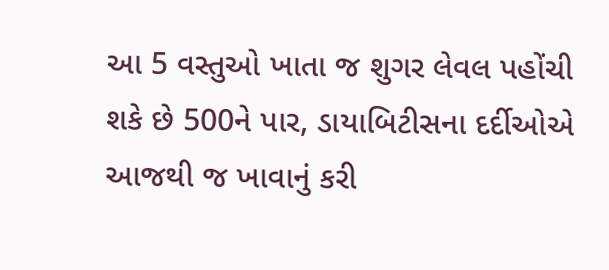આ 5 વસ્તુઓ ખાતા જ શુગર લેવલ પહોંચી શકે છે 500ને પાર, ડાયાબિટીસના દર્દીઓએ આજથી જ ખાવાનું કરી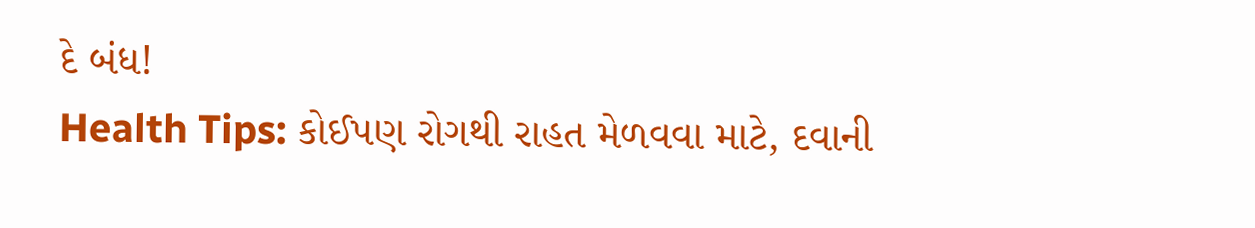દે બંધ!
Health Tips: કોઈપણ રોગથી રાહત મેળવવા માટે, દવાની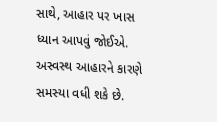સાથે, આહાર પર ખાસ ધ્યાન આપવું જોઈએ. અસ્વસ્થ આહારને કારણે સમસ્યા વધી શકે છે.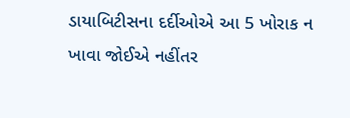ડાયાબિટીસના દર્દીઓએ આ 5 ખોરાક ન ખાવા જોઈએ નહીંતર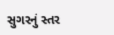સુગરનું સ્તર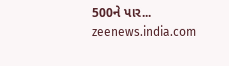500ને પાર...
zeenews.india.com